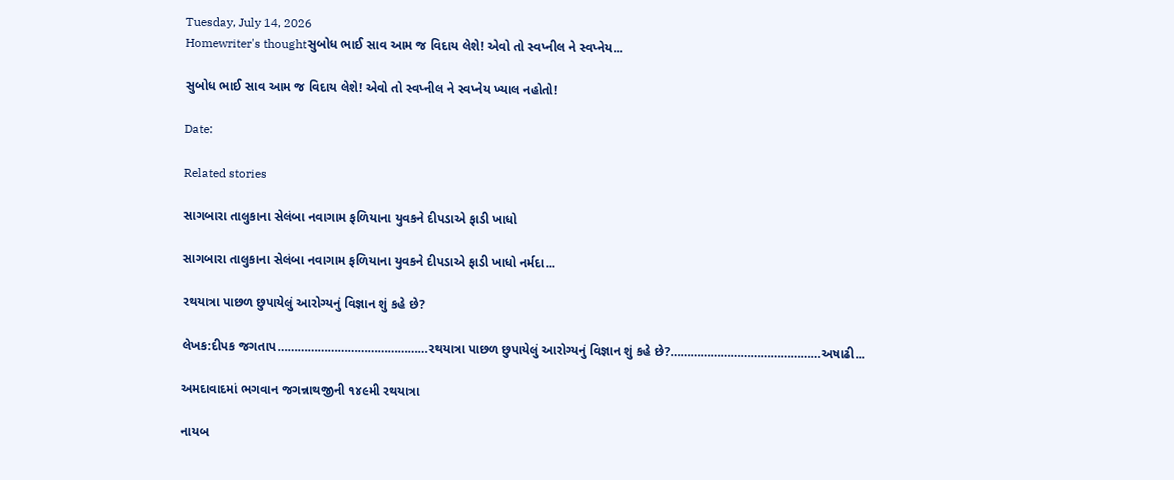Tuesday, July 14, 2026
Homewriter's thoughtસુબોધ ભાઈ સાવ આમ જ વિદાય લેશે! એવો તો સ્વપ્નીલ ને સ્વપ્નેય...

સુબોધ ભાઈ સાવ આમ જ વિદાય લેશે! એવો તો સ્વપ્નીલ ને સ્વપ્નેય ખ્યાલ નહોતો!

Date:

Related stories

સાગબારા તાલુકાના સેલંબા નવાગામ ફળિયાના યુવકને દીપડાએ ફાડી ખાધો

સાગબારા તાલુકાના સેલંબા નવાગામ ફળિયાના યુવકને દીપડાએ ફાડી ખાધો નર્મદા...

રથયાત્રા પાછળ છુપાયેલું આરોગ્યનું વિજ્ઞાન શું કહે છે?

લેખક:દીપક જગતાપ………………………………………રથયાત્રા પાછળ છુપાયેલું આરોગ્યનું વિજ્ઞાન શું કહે છે?………………………………………અષાઢી...

અમદાવાદમાં ભગવાન જગન્નાથજીની ૧૪૯મી રથયાત્રા

નાયબ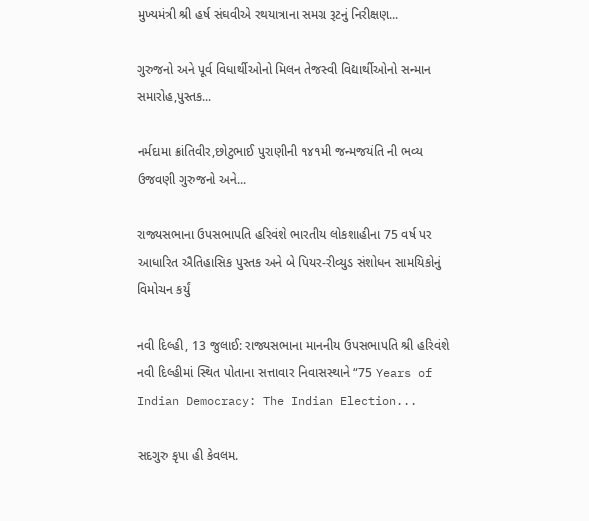મુખ્યમંત્રી શ્રી હર્ષ સંઘવીએ રથયાત્રાના સમગ્ર રૂટનું નિરીક્ષણ...

ગુરુજનો અને પૂર્વ વિધાર્થીઓનો મિલન તેજસ્વી વિદ્યાર્થીઓનો સન્માન સમારોહ,પુસ્તક...

નર્મદામા ક્રાંતિવીર,છોટુભાઈ પુરાણીની ૧૪૧મી જન્મજયંતિ ની ભવ્ય ઉજવણી ગુરુજનો અને...

રાજ્યસભાના ઉપસભાપતિ હરિવંશે ભારતીય લોકશાહીના 75 વર્ષ પર આધારિત ઐતિહાસિક પુસ્તક અને બે પિયર-રીવ્યુડ સંશોધન સામયિકોનું વિમોચન કર્યું

નવી દિલ્હી, 13 જુલાઈ: રાજ્યસભાના માનનીય ઉપસભાપતિ શ્રી હરિવંશે નવી દિલ્હીમાં સ્થિત પોતાના સત્તાવાર નિવાસસ્થાને “75 Years of Indian Democracy: The Indian Election...

સદગુરુ કૃપા હી કેવલમ.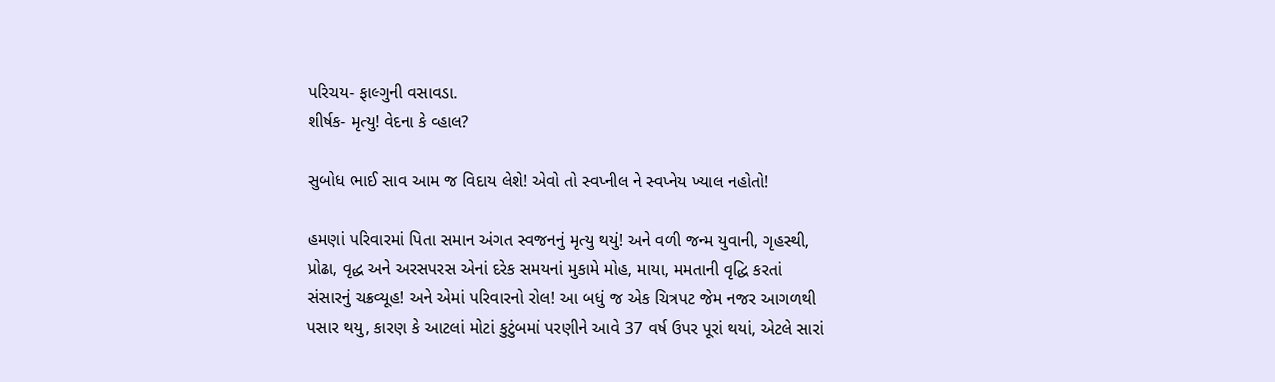પરિચય- ફાલ્ગુની વસાવડા.
શીર્ષક- મૃત્યુ! વેદના કે વ્હાલ?

સુબોધ ભાઈ સાવ આમ જ વિદાય લેશે! એવો તો સ્વપ્નીલ ને સ્વપ્નેય ખ્યાલ નહોતો!

હમણાં પરિવારમાં પિતા સમાન અંગત સ્વજનનું મૃત્યુ થયું! અને વળી જન્મ યુવાની, ગૃહસ્થી, પ્રોઢા, વૃદ્ધ અને અરસપરસ એનાં દરેક સમયનાં મુકામે મોહ, માયા, મમતાની વૃદ્ધિ કરતાં સંસારનું ચક્રવ્યૂહ! અને એમાં પરિવારનો રોલ! આ બધું જ એક ચિત્રપટ જેમ નજર આગળથી પસાર થયુ, કારણ કે આટલાં મોટાં કુટુંબમાં પરણીને આવે 37 વર્ષ ઉપર પૂરાં થયાં, એટલે સારાં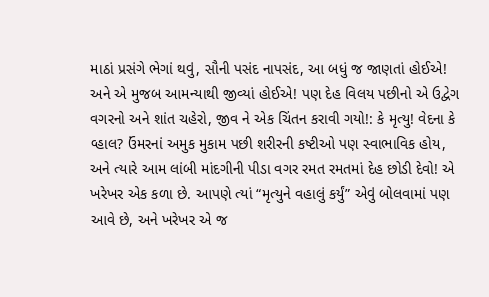માઠાં પ્રસંગે ભેગાં થવું, સૌની પસંદ નાપસંદ, આ બધું જ જાણતાં હોઈએ! અને એ મુજબ આમન્યાથી જીવ્યાં હોઈએ! પણ દેહ વિલય પછીનો એ ઉદ્વેગ વગરનો અને શાંત ચહેરો, જીવ ને એક ચિંતન કરાવી ગયો!: કે મૃત્યુ! વેદના કે વ્હાલ? ઉંમરનાં અમુક મુકામ પછી શરીરની કષ્ટીઓ પણ સ્વાભાવિક હોય, અને ત્યારે આમ લાંબી માંદગીની પીડા વગર રમત રમતમાં દેહ છોડી દેવો! એ ખરેખર એક કળા છે. આપણે ત્યાં “મૃત્યુને વહાલું કર્યું” એવું બોલવામાં પણ આવે છે, અને ખરેખર એ જ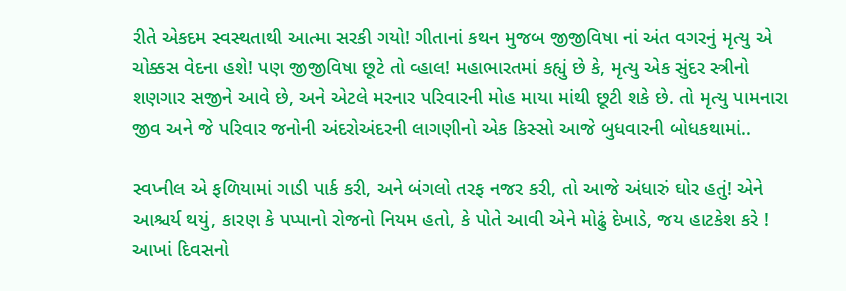રીતે એકદમ સ્વસ્થતાથી આત્મા સરકી ગયો! ગીતાનાં કથન મુજબ જીજીવિષા નાં અંત વગરનું મૃત્યુ એ ચોક્કસ વેદના હશે! પણ જીજીવિષા છૂટે તો વ્હાલ! મહાભારતમાં કહ્યું છે કે, મૃત્યુ એક સુંદર સ્ત્રીનો શણગાર સજીને આવે છે, અને એટલે મરનાર પરિવારની મોહ માયા માંથી છૂટી શકે છે. તો મૃત્યુ પામનારા જીવ અને જે પરિવાર જનોની અંદરોઅંદરની લાગણીનો એક કિસ્સો આજે બુધવારની બોધકથામાં..

સ્વપ્નીલ એ ફળિયામાં ગાડી પાર્ક કરી, અને બંગલો તરફ નજર કરી, તો આજે અંધારું ઘોર હતું! એને આશ્ચર્ય થયું, કારણ કે પપ્પાનો રોજનો નિયમ હતો, કે પોતે આવી એને મોઢું દેખાડે, જય હાટકેશ કરે ! આખાં દિવસનો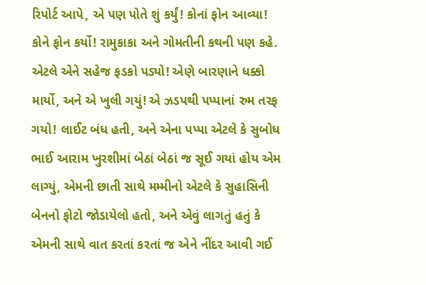રિપોર્ટ આપે, એ પણ પોતે શું કર્યું! કોનાં ફોન આવ્યા! કોને ફોન કર્યો! રામુકાકા અને ગોમતીની કથની પણ કહે. એટલે એને સહેજ ફડકો પડ્યો! એણે બારણાને ધક્કો માર્યો, અને એ ખુલી ગયું! એ ઝડપથી પપ્પાનાં રુમ તરફ ગયો! લાઈટ બંધ હતી, અને એના પપ્પા એટલે કે સુબોધ ભાઈ આરામ ખુરશીમાં બેઠાં બેઠાં જ સૂઈ ગયાં હોય એમ લાગ્યું, એમની છાતી સાથે મમ્મીનો એટલે કે સુહાસિની બેનનો ફોટો જોડાયેલો હતો, અને એવું લાગતું હતું કે એમની સાથે વાત કરતાં કરતાં જ એને નીંદર આવી ગઈ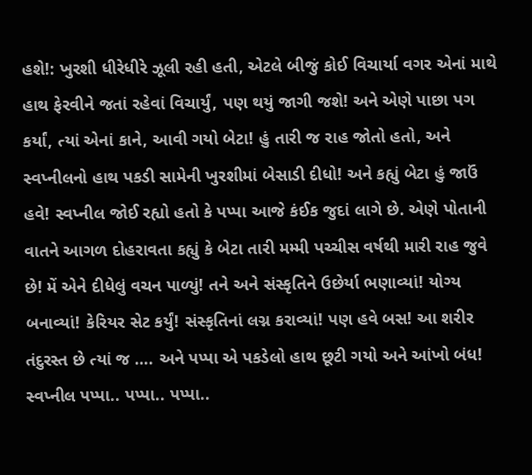હશે!: ખુરશી ધીરેધીરે ઝૂલી રહી હતી, એટલે બીજું કોઈ વિચાર્યા વગર એનાં માથે હાથ ફેરવીને જતાં રહેવાં વિચાર્યું, પણ થયું જાગી જશે! અને એણે પાછા પગ કર્યાં, ત્યાં એનાં કાને, આવી ગયો બેટા! હું તારી જ રાહ જોતો હતો, અને સ્વપ્નીલનો હાથ પકડી સામેની ખુરશીમાં બેસાડી દીધો! અને કહ્યું બેટા હું જાઉં હવે! સ્વપ્નીલ જોઈ રહ્યો હતો કે‌ પપ્પા આજે કંઈક જુદાં લાગે છે. એણે પોતાની વાતને આગળ દોહરાવતા કહ્યું કે બેટા તારી મમ્મી પચ્ચીસ વર્ષથી મારી રાહ જુવે છે! મેં એને દીધેલું વચન પાળ્યું! તને અને સંસ્કૃતિને ઉછેર્યા ભણાવ્યાં! યોગ્ય બનાવ્યાં! કેરિયર સેટ કર્યું! સંસ્કૃતિનાં લગ્ન કરાવ્યાં! પણ હવે બસ! આ શરીર તંદુરસ્ત છે ત્યાં જ …. અને પપ્પા એ પકડેલો હાથ છૂટી ગયો અને આંખો બંધ! સ્વપ્નીલ પપ્પા.. પપ્પા.. પપ્પા..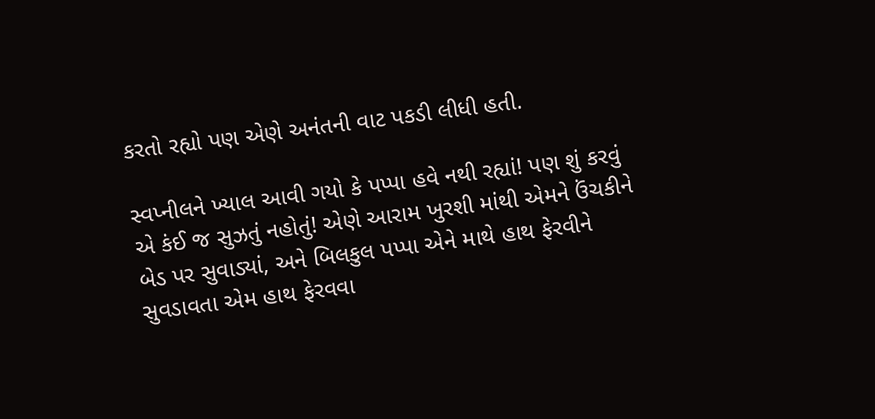કરતો રહ્યો પણ એણે અનંતની વાટ પકડી લીધી હતી.

સ્વપ્નીલને ખ્યાલ આવી ગયો કે પપ્પા હવે નથી રહ્યાં! પણ શું કરવું એ કંઈ જ સુઝતું નહોતું! એણે આરામ ખુરશી માંથી એમને ઉંચકીને બેડ પર સુવાડ્યાં, અને બિલકુલ પપ્પા એને માથે હાથ ફેરવીને સુવડાવતા એમ હાથ ફેરવવા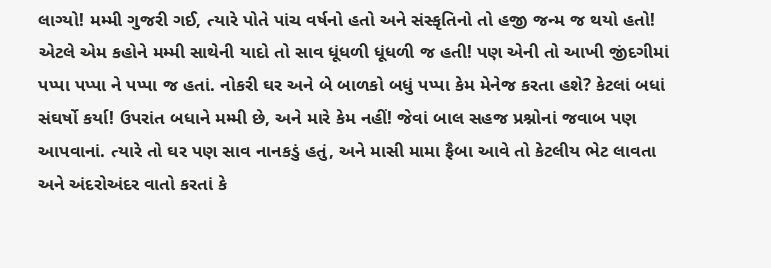લાગ્યો! મમ્મી ગુજરી ગઈ, ત્યારે પોતે પાંચ વર્ષનો હતો અને સંસ્કૃતિનો તો હજી જન્મ જ થયો હતો! એટલે એમ કહોને મમ્મી સાથેની યાદો તો સાવ ધૂંધળી ધૂંધળી જ હતી! પણ એની તો આખી જીંદગીમાં પપ્પા પપ્પા ને પપ્પા જ હતાં. નોકરી ઘર અને બે બાળકો બધું પપ્પા કેમ મેનેજ કરતા હશે? કેટલાં બધાં સંઘર્ષો કર્યા! ઉપરાંત બધાને મમ્મી છે, અને મારે કેમ નહીં! જેવાં બાલ સહજ પ્રશ્નોનાં જવાબ પણ આપવાનાં. ત્યારે તો ઘર પણ સાવ નાનકડું હતું, અને માસી મામા ફૈબા આવે તો કેટલીય ભેટ લાવતા અને અંદરોઅંદર વાતો કરતાં કે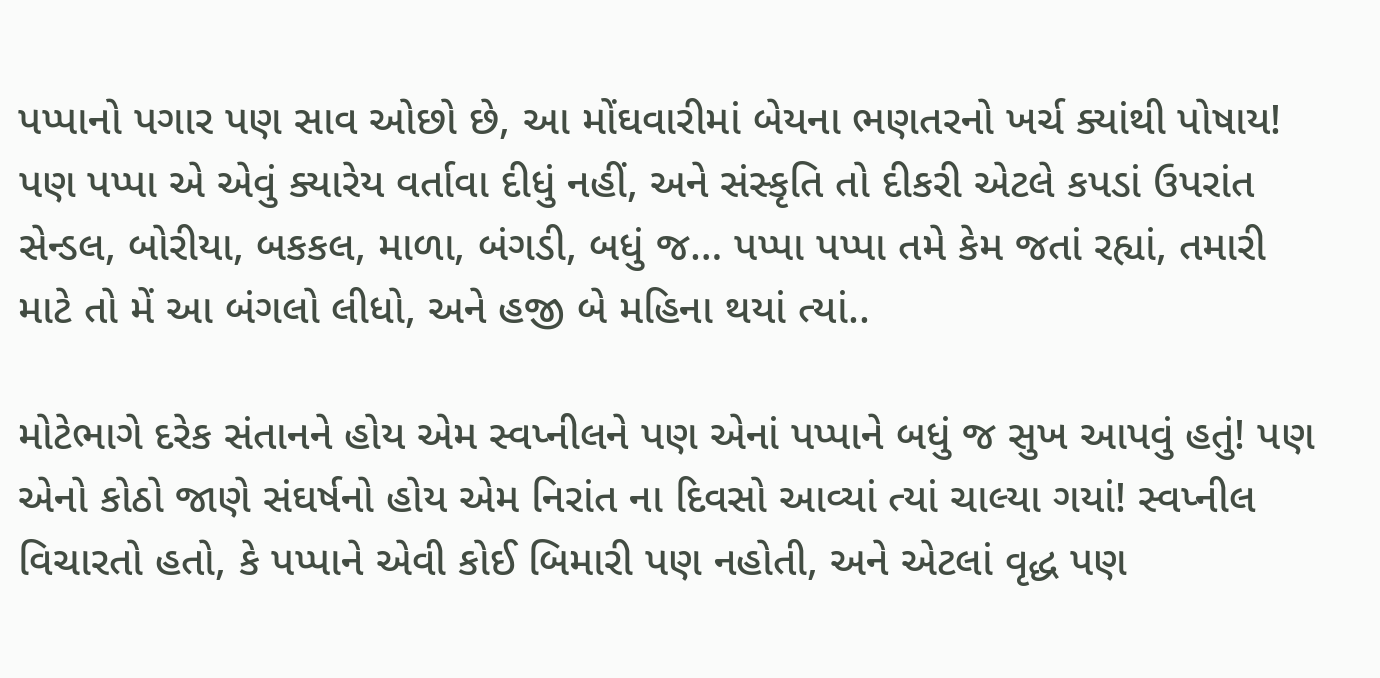પપ્પાનો પગાર‌ પણ સાવ ઓછો છે, આ મોંઘવારીમાં બેયના ભણતરનો ખર્ચ ક્યાંથી પોષાય! પણ પપ્પા એ એવું ક્યારેય વર્તાવા દીધું નહીં, અને સંસ્કૃતિ તો દીકરી એટલે કપડાં ઉપરાંત સેન્ડલ, બોરીયા, બકકલ, માળા, બંગડી, બધું જ… પપ્પા પપ્પા તમે કેમ જતાં રહ્યાં, તમારી માટે તો મેં આ બંગલો લીધો, અને હજી બે મહિના થયાં ત્યાં..

મોટેભાગે દરેક સંતાનને હોય એમ સ્વપ્નીલને પણ એનાં પપ્પાને બધું જ સુખ આપવું હતું! પણ એનો કોઠો જાણે સંઘર્ષનો હોય એમ નિરાંત ના દિવસો આવ્યાં ત્યાં ચાલ્યા ગયાં! સ્વપ્નીલ વિચારતો હતો, કે પપ્પાને એવી કોઈ બિમારી પણ નહોતી, અને એટલાં વૃદ્ધ પણ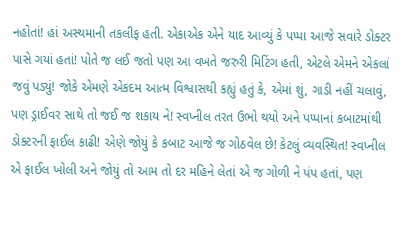નહોતાં! હાં અસ્થમાની તકલીફ હતી. એકાએક એને યાદ આવ્યું કે પપ્પા આજે સવારે ડોક્ટર પાસે ગયાં હતાં! પોતે જ લઈ જતો પણ આ વખતે જરુરી મિટિંગ હતી, એટલે એમને એકલાં જવું પડ્યું! જોકે એમણે એકદમ આત્મ વિશ્વાસથી કહ્યું હતું કે, એમાં શું, ગાડી નહીં ચલાવું, પણ ડ્રાઈવર સાથે તો જઈ જ શકાય ને! સ્વપ્નીલ તરત ઉભો થયો અને પપ્પાનાં કબાટમાંથી ડોક્ટરની ફાઈલ કાઢી! એણે જોયું કે કબાટ આજે જ ગોઠવેલ છે! કેટલું વ્યવસ્થિત! સ્વપ્નીલ એ ફાઈલ ખોલી અને જોયું તો આમ તો દર મહિને લેતાં એ જ ગોળી ને પંપ હતાં, પણ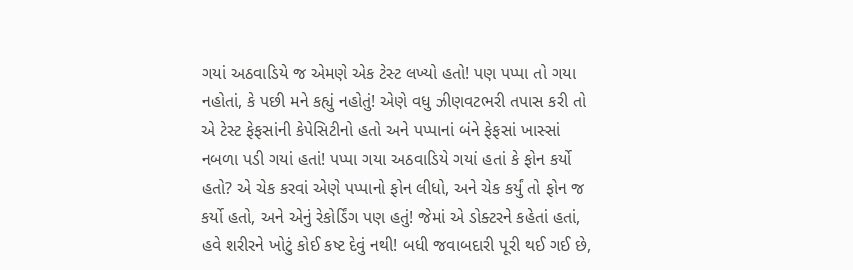ગયાં અઠવાડિયે જ એમણે એક ટેસ્ટ લખ્યો હતો! પણ પપ્પા તો ગયા નહોતાં, કે પછી મને કહ્યું નહોતું! એણે વધુ ઝીણવટભરી તપાસ કરી તો એ ટેસ્ટ ફેફસાંની કેપેસિટીનો હતો અને પપ્પાનાં બંને ફેફસાં ખાસ્સાં નબળા પડી ગયાં હતાં! પપ્પા ગયા અઠવાડિયે ગયાં હતાં કે ફોન કર્યો હતો? એ ચેક કરવાં એણે પપ્પાનો ફોન લીધો, અને ચેક કર્યું તો ફોન જ કર્યો હતો, અને એનું રેકોર્ડિંગ પણ હતું! જેમાં એ ડોક્ટરને કહેતાં હતાં, હવે શરીરને ખોટું કોઈ કષ્ટ દેવું નથી! બધી જવાબદારી પૂરી થઈ ગઈ છે,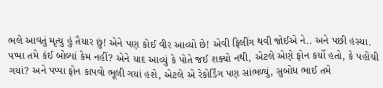ભલે આવતું મૃત્યુ હું તૈયાર છું! એને પણ કોઈ વીર આવ્યો છે! એવી ફિલીંગ થવી જોઈએ ને.. અને પછી હસ્યા. પપ્પા તમે કંઈ બોલ્યાં કેમ નહીં? એને યાદ આવ્યું કે પોતે જઈ શક્યો નથી, એટલે એણે ફોન કર્યો હતો, કે પહોંચી ગયાં? અને પપ્પા ફોન કાપવો ભૂલી ગયાં હશે, એટલે એ રેકોર્ડિંગ પણ સાંભળ્યું, સુબોધ ભાઈ તમે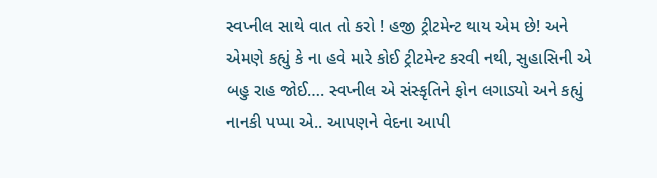સ્વપ્નીલ સાથે વાત તો કરો ! હજી ટ્રીટમેન્ટ થાય એમ છે! અને એમણે કહ્યું કે ના હવે મારે કોઈ ટ્રીટમેન્ટ કરવી નથી, સુહાસિની એ બહુ રાહ જોઈ…. સ્વપ્નીલ એ સંસ્કૃતિને ફોન લગાડ્યો અને કહ્યું નાનકી પપ્પા એ.. આપણને વેદના આપી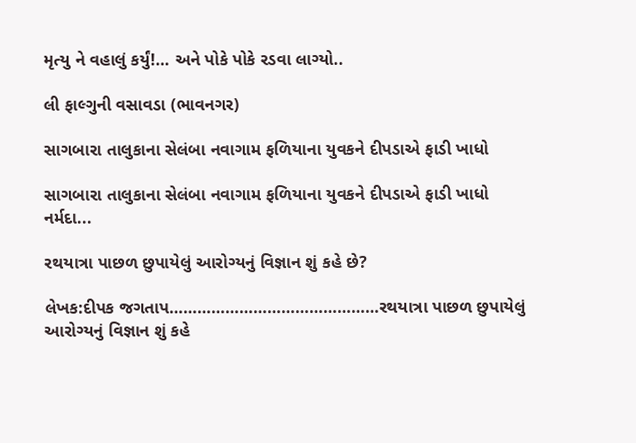મૃત્યુ ને વહાલું કર્યું!… અને પોકે પોકે રડવા લાગ્યો..

લી ફાલ્ગુની વસાવડા (ભાવનગર)

સાગબારા તાલુકાના સેલંબા નવાગામ ફળિયાના યુવકને દીપડાએ ફાડી ખાધો

સાગબારા તાલુકાના સેલંબા નવાગામ ફળિયાના યુવકને દીપડાએ ફાડી ખાધો નર્મદા...

રથયાત્રા પાછળ છુપાયેલું આરોગ્યનું વિજ્ઞાન શું કહે છે?

લેખક:દીપક જગતાપ………………………………………રથયાત્રા પાછળ છુપાયેલું આરોગ્યનું વિજ્ઞાન શું કહે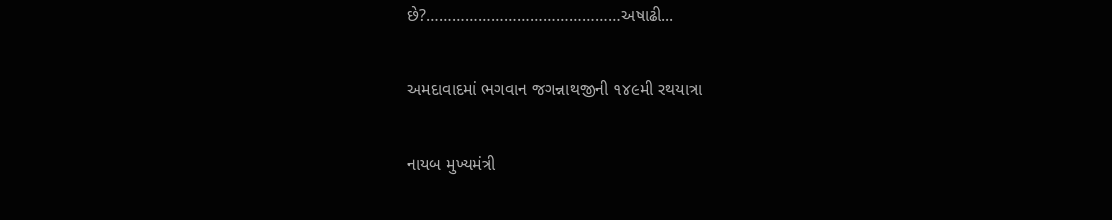છે?………………………………………અષાઢી...

અમદાવાદમાં ભગવાન જગન્નાથજીની ૧૪૯મી રથયાત્રા

નાયબ મુખ્યમંત્રી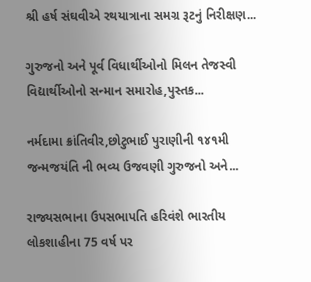શ્રી હર્ષ સંઘવીએ રથયાત્રાના સમગ્ર રૂટનું નિરીક્ષણ...

ગુરુજનો અને પૂર્વ વિધાર્થીઓનો મિલન તેજસ્વી વિદ્યાર્થીઓનો સન્માન સમારોહ,પુસ્તક...

નર્મદામા ક્રાંતિવીર,છોટુભાઈ પુરાણીની ૧૪૧મી જન્મજયંતિ ની ભવ્ય ઉજવણી ગુરુજનો અને...

રાજ્યસભાના ઉપસભાપતિ હરિવંશે ભારતીય લોકશાહીના 75 વર્ષ પર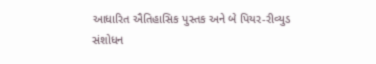આધારિત ઐતિહાસિક પુસ્તક અને બે પિયર-રીવ્યુડ સંશોધન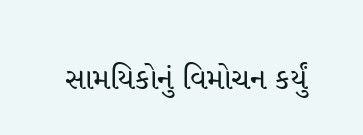સામયિકોનું વિમોચન કર્યું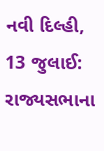નવી દિલ્હી, 13 જુલાઈ: રાજ્યસભાના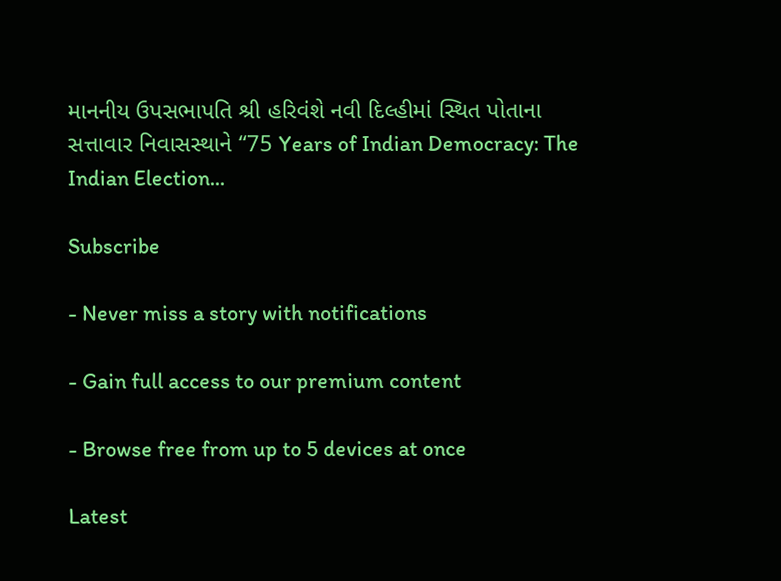માનનીય ઉપસભાપતિ શ્રી હરિવંશે નવી દિલ્હીમાં સ્થિત પોતાના સત્તાવાર નિવાસસ્થાને “75 Years of Indian Democracy: The Indian Election...

Subscribe

- Never miss a story with notifications

- Gain full access to our premium content

- Browse free from up to 5 devices at once

Latest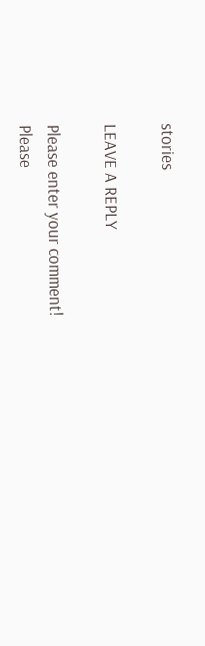stories

LEAVE A REPLY

Please enter your comment!
Please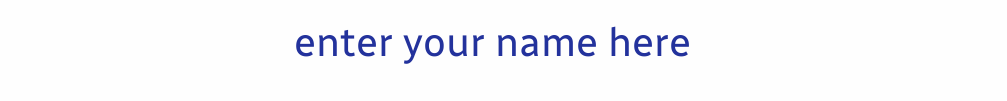enter your name here